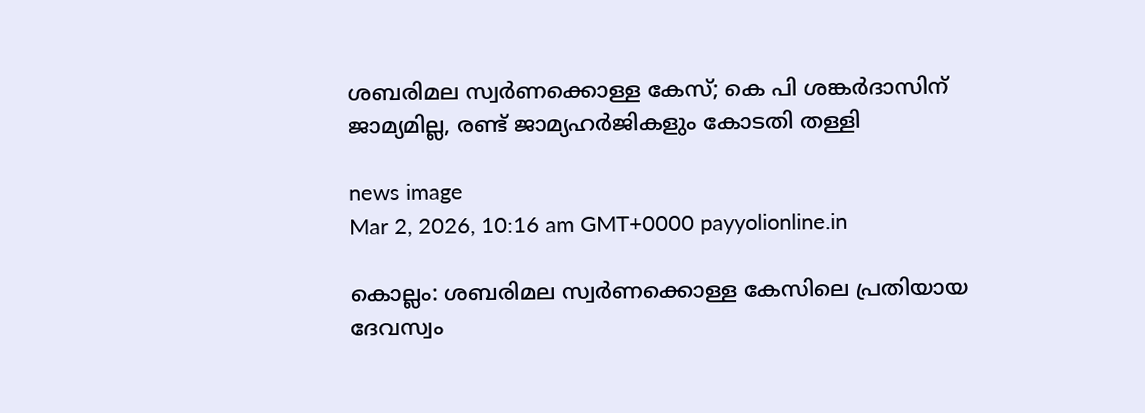ശബരിമല സ്വർണക്കൊള്ള കേസ്; കെ പി ശങ്കർദാസിന് ജാമ്യമില്ല, രണ്ട് ജാമ്യഹർജികളും കോടതി തള്ളി

news image
Mar 2, 2026, 10:16 am GMT+0000 payyolionline.in

കൊല്ലം: ശബരിമല സ്വർണക്കൊള്ള കേസിലെ പ്രതിയായ ദേവസ്വം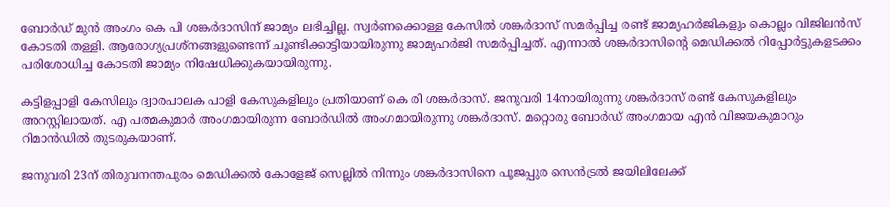ബോർഡ് മുൻ അംഗം കെ പി ശങ്കർദാസിന് ജാമ്യം ലഭിച്ചില്ല. സ്വർണക്കൊള്ള കേസിൽ ശങ്കർദാസ് സമർപ്പിച്ച രണ്ട് ജാമ്യഹർജികളും കൊല്ലം വിജിലൻസ് കോടതി തള്ളി. ആരോഗ്യപ്രശ്‌നങ്ങളുണ്ടെന്ന് ചൂണ്ടിക്കാട്ടിയായിരുന്നു ജാമ്യഹർജി സമർപ്പിച്ചത്. എന്നാൽ ശങ്കർദാസിന്റെ മെഡിക്കൽ റിപ്പോർട്ടുകളടക്കം പരിശോധിച്ച കോടതി ജാമ്യം നിഷേധിക്കുകയായിരുന്നു.

കട്ടിളപ്പാളി കേസിലും ദ്വാരപാലക പാളി കേസുകളിലും പ്രതിയാണ് കെ രി ശങ്കർദാസ്. ജനുവരി 14നായിരുന്നു ശങ്കർദാസ് രണ്ട് കേസുകളിലും അറസ്റ്റിലായത്. എ പത്മകുമാർ അംഗമായിരുന്ന ബോർഡിൽ അംഗമായിരുന്നു ശങ്കർദാസ്. മറ്റൊരു ബോർഡ് അംഗമായ എൻ വിജയകുമാറും റിമാൻഡിൽ തുടരുകയാണ്.

ജനുവരി 23ന് തിരുവനന്തപുരം മെഡിക്കൽ കോളേജ് സെല്ലിൽ നിന്നും ശങ്കർദാസിനെ പൂജപ്പുര സെൻട്രൽ ജയിലിലേക്ക്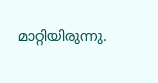മാറ്റിയിരുന്നു.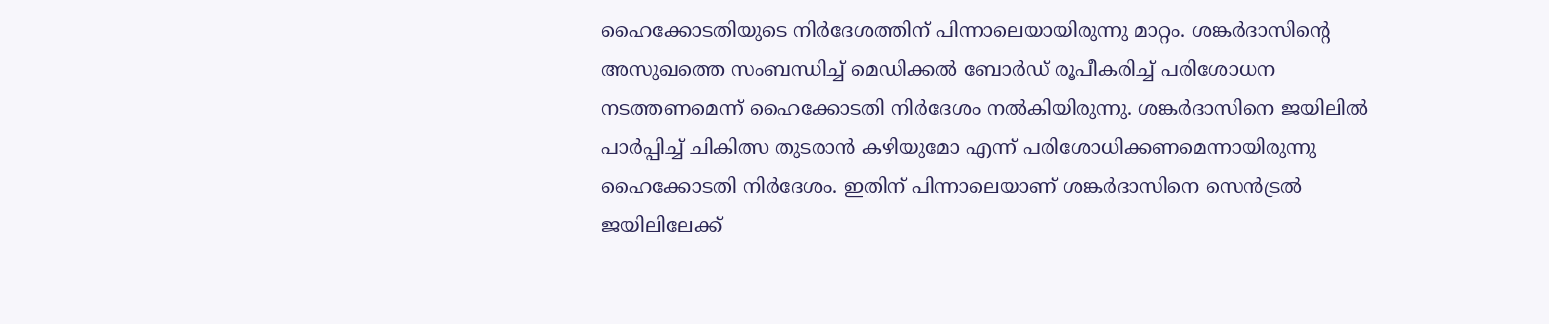ഹൈക്കോടതിയുടെ നിർദേശത്തിന് പിന്നാലെയായിരുന്നു മാറ്റം. ശങ്കർദാസിന്റെ അസുഖത്തെ സംബന്ധിച്ച് മെഡിക്കൽ ബോർഡ് രൂപീകരിച്ച് പരിശോധന നടത്തണമെന്ന് ഹൈക്കോടതി നിർദേശം നൽകിയിരുന്നു. ശങ്കർദാസിനെ ജയിലിൽ പാർപ്പിച്ച് ചികിത്സ തുടരാൻ കഴിയുമോ എന്ന് പരിശോധിക്കണമെന്നായിരുന്നു ഹൈക്കോടതി നിർദേശം. ഇതിന് പിന്നാലെയാണ് ശങ്കർദാസിനെ സെൻട്രൽ ജയിലിലേക്ക്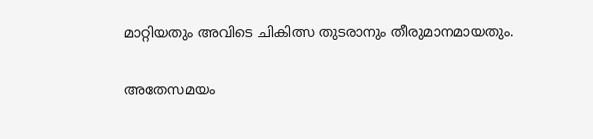മാറ്റിയതും അവിടെ ചികിത്സ തുടരാനും തീരുമാനമായതും.

അതേസമയം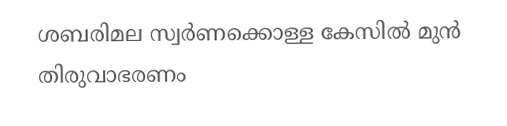ശബരിമല സ്വർണക്കൊള്ള കേസിൽ മുൻ തിരുവാഭരണം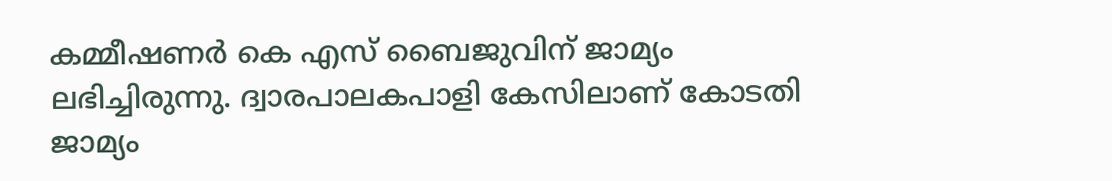കമ്മീഷണർ കെ എസ് ബൈജുവിന് ജാമ്യം ലഭിച്ചിരുന്നു. ദ്വാരപാലകപാളി കേസിലാണ് കോടതി ജാമ്യം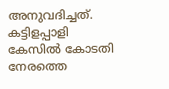അനുവദിച്ചത്. കട്ടിളപ്പാളി കേസിൽ കോടതി നേരത്തെ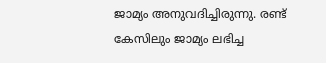ജാമ്യം അനുവദിച്ചിരുന്നു. രണ്ട് കേസിലും ജാമ്യം ലഭിച്ച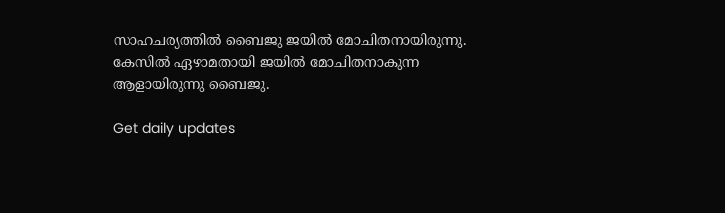സാഹചര്യത്തിൽ ബൈജു ജയിൽ മോചിതനായിരുന്നു. കേസിൽ ഏഴാമതായി ജയിൽ മോചിതനാകുന്ന ആളായിരുന്നു ബൈജു.

Get daily updates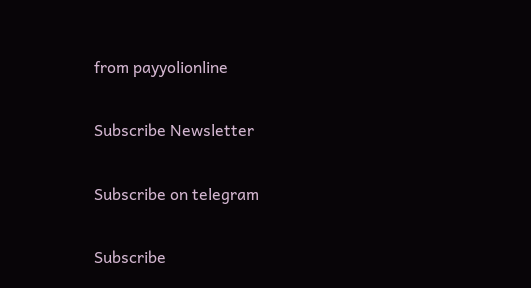from payyolionline

Subscribe Newsletter

Subscribe on telegram

Subscribe